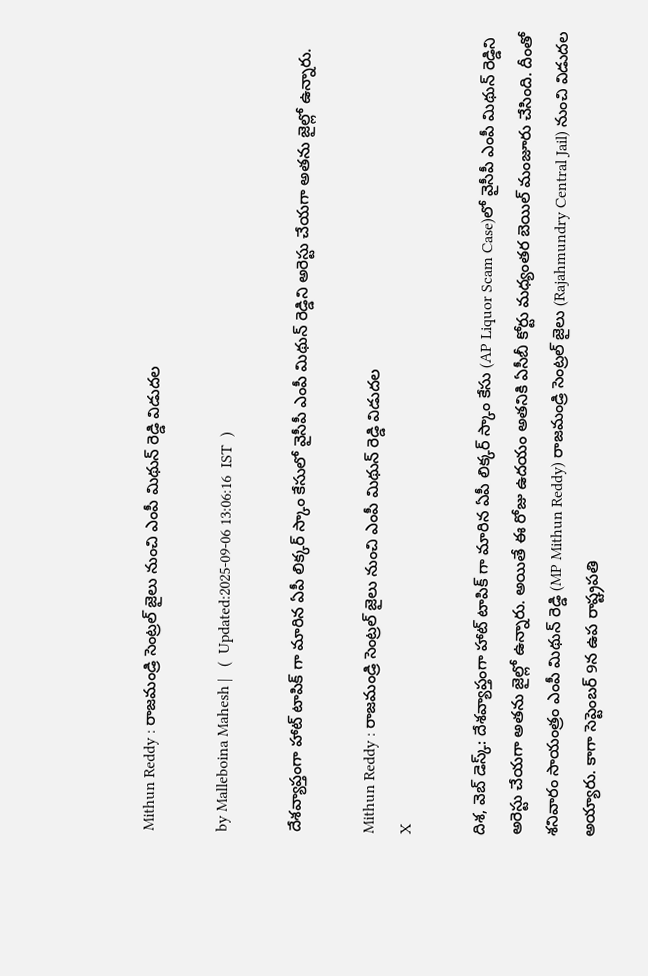Mithun Reddy : రాజమండ్రి సెంట్రల్ జైలు నుంచి ఎంపీ మిథున్ రెడ్డి విడుదల

by Malleboina Mahesh |   (  Updated:2025-09-06 13:06:16  IST  )

దేశవ్యాప్తంగా హాట్ టాపిక్ గా మారిన ఏపీ లిక్కర్ స్కాం కేసులో వైసీపీ ఎంపీ మిథున్ రెడ్డిని అరెస్టు చేయగా అతను జైల్లో ఉన్నారు.

Mithun Reddy : రాజమండ్రి సెంట్రల్ జైలు నుంచి ఎంపీ మిథున్ రెడ్డి విడుదల
X

దిశ, వెబ్ డెస్క్: దేశవ్యాప్తంగా హాట్ టాపిక్ గా మారిన ఏపీ లిక్కర్ స్కాం కేసు (AP Liquor Scam Case)లో వైసీపీ ఎంపీ మిథున్ రెడ్డిని అరెస్టు చేయగా అతను జైల్లో ఉన్నారు. అయితే ఈ రోజు ఉదయం అతనికి ఏసీబీ కోర్టు మధ్యంతర బెయిల్ మంజూరు చేసింది. దీంతో శనివారం సాయంత్రం ఎంపీ మిథున్ రెడ్డి (MP Mithun Reddy) రాజమండ్రి సెంట్రల్ జైలు (Rajahmundry Central Jail) నుంచి విడుదల అయ్యారు. కాగా సెప్టెంబర్ 9న ఉప రాష్ట్రపతి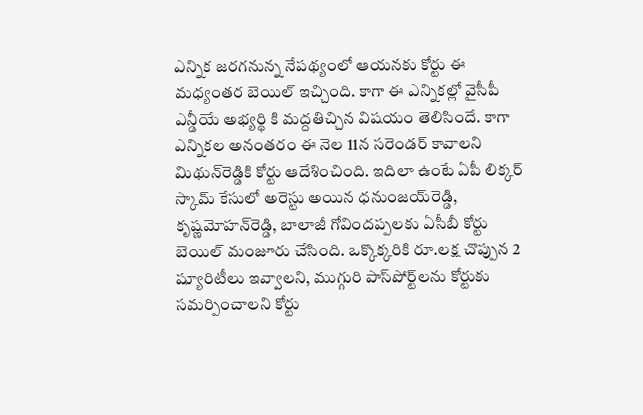ఎన్నిక జరగనున్న నేపథ్యంలో ఆయనకు కోర్టు ఈ మధ్యంతర బెయిల్ ఇచ్చింది. కాగా ఈ ఎన్నికల్లో వైసీపీ ఎన్డీయే అభ్యర్థి కి మద్దతిచ్చిన విషయం తెలిసిందే. కాగా ఎన్నికల అనంతరం ఈ నెల 11న సరెండర్‌ కావాలని మిథున్‌రెడ్డికి కోర్టు ఆదేశించింది. ఇదిలా ఉంటే ఏపీ లిక్కర్ స్కామ్ కేసులో అరెస్టు అయిన ధనుంజయ్‌రెడ్డి, కృష్ణమోహన్‌రెడ్డి, బాలాజీ గోవిందప్పలకు ఏసీబీ కోర్టు బెయిల్‌ మంజూరు చేసింది. ఒక్కొక్కరికి రూ.లక్ష చొప్పున 2 ష్యూరిటీలు ఇవ్వాలని, ముగ్గురి పాస్‌పోర్ట్‌లను కోర్టుకు సమర్పించాలని కోర్టు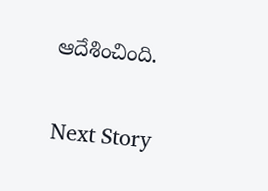ఆదేశించింది.

Next Story